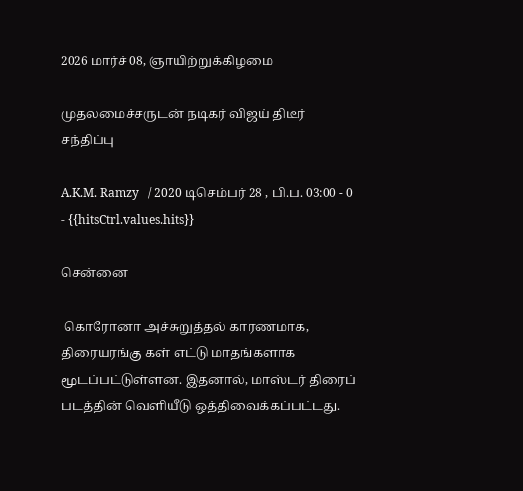2026 மார்ச் 08, ஞாயிற்றுக்கிழமை

முதலமைச்சருடன் நடிகர் விஜய் திடீர் சந்திப்பு

A.K.M. Ramzy   / 2020 டிசெம்பர் 28 , பி.ப. 03:00 - 0     - {{hitsCtrl.values.hits}}

சென்னை

 கொரோனா அச்சுறுத்தல் காரணமாக, திரையரங்கு கள் எட்டு மாதங்களாக மூடப்பட்டுள்ளன. இதனால், மாஸ்டர் திரைப் படத்தின் வெளியீடு ஒத்திவைக்கப்பட்டது.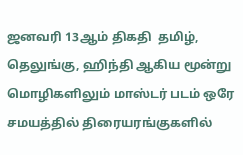ஜனவரி 13ஆம் திகதி  தமிழ், தெலுங்கு, ஹிந்தி ஆகிய மூன்று மொழிகளிலும் மாஸ்டர் படம் ஒரே சமயத்தில் திரையரங்குகளில்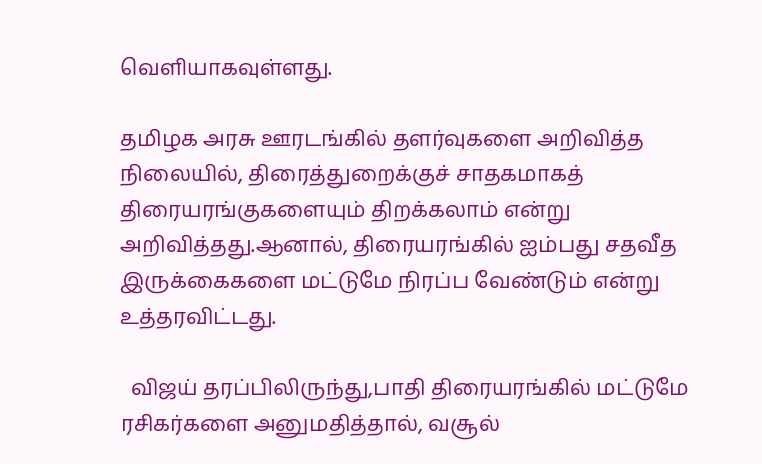வெளியாகவுள்ளது.

தமிழக அரசு ஊரடங்கில் தளர்வுகளை அறிவித்த நிலையில், திரைத்துறைக்குச் சாதகமாகத் திரையரங்குகளையும் திறக்கலாம் என்று அறிவித்தது.ஆனால், திரையரங்கில் ஐம்பது சதவீத இருக்கைகளை மட்டுமே நிரப்ப வேண்டும் என்று உத்தரவிட்டது.

  விஜய் தரப்பிலிருந்து,பாதி திரையரங்கில் மட்டுமே ரசிகர்களை அனுமதித்தால், வசூல்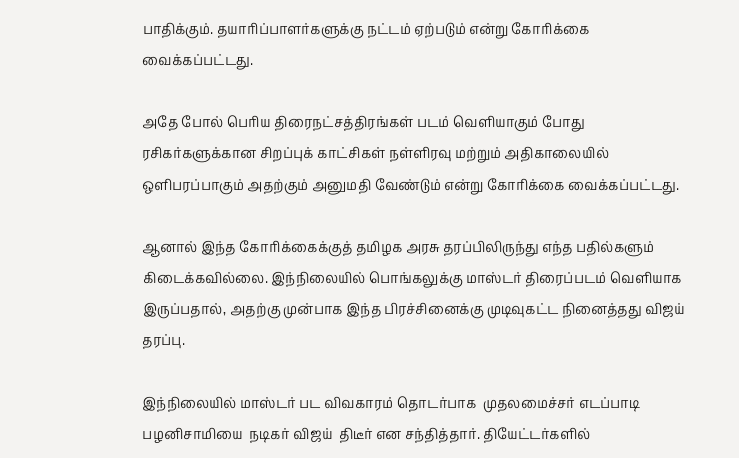பாதிக்கும். தயாரிப்பாளர்களுக்கு நட்டம் ஏற்படும் என்று கோரிக்கை வைக்கப்பட்டது.

அதே போல் பெரிய திரைநட்சத்திரங்கள் படம் வெளியாகும் போது ரசிகர்களுக்கான சிறப்புக் காட்சிகள் நள்ளிரவு மற்றும் அதிகாலையில் ஒளிபரப்பாகும் அதற்கும் அனுமதி வேண்டும் என்று கோரிக்கை வைக்கப்பட்டது.

ஆனால் இந்த கோரிக்கைக்குத் தமிழக அரசு தரப்பிலிருந்து எந்த பதில்களும் கிடைக்கவில்லை. இந்நிலையில் பொங்கலுக்கு மாஸ்டர் திரைப்படம் வெளியாக இருப்பதால், அதற்கு முன்பாக இந்த பிரச்சினைக்கு முடிவுகட்ட நினைத்தது விஜய் தரப்பு.

இந்நிலையில் மாஸ்டர் பட விவகாரம் தொடர்பாக  முதலமைச்சர் எடப்பாடி  பழனிசாமியை  நடிகர் விஜய்  திடீர் என சந்தித்தார். தியேட்டர்களில்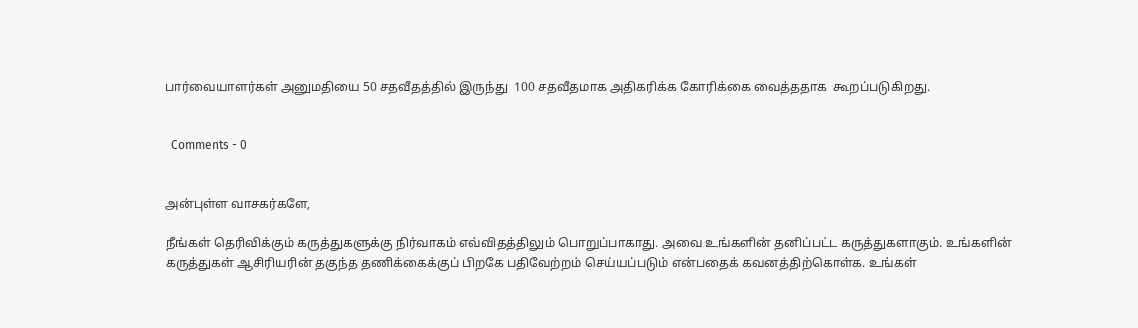பார்வையாளர்கள் அனுமதியை 50 சதவீதத்தில் இருந்து  100 சதவீதமாக அதிகரிக்க கோரிக்கை வைத்ததாக  கூறப்படுகிறது.


  Comments - 0


அன்புள்ள வாசகர்களே,

நீங்கள் தெரிவிக்கும் கருத்துகளுக்கு நிர்வாகம் எவ்விதத்திலும் பொறுப்பாகாது. அவை உங்களின் தனிப்பட்ட கருத்துகளாகும். உங்களின் கருத்துகள் ஆசிரியரின் தகுந்த தணிக்கைக்குப் பிறகே பதிவேற்றம் செய்யப்படும் என்பதைக் கவனத்திற்கொள்க. உங்கள்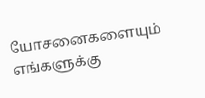யோசனைகளையும் எங்களுக்கு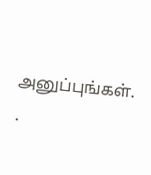அனுப்புங்கள். .